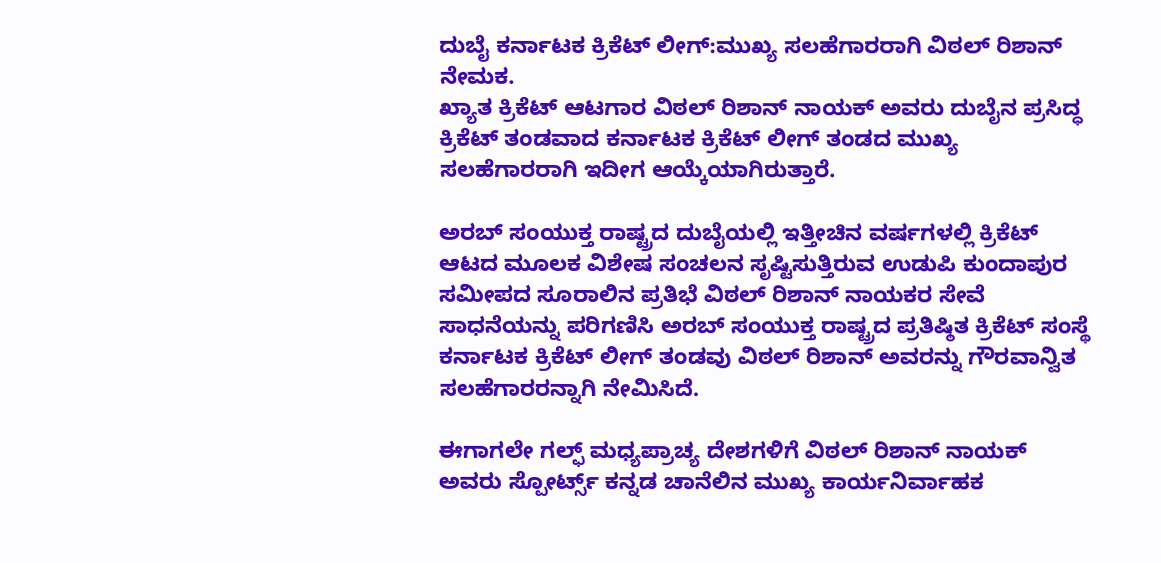ದುಬೈ ಕರ್ನಾಟಕ ಕ್ರಿಕೆಟ್ ಲೀಗ್:ಮುಖ್ಯ ಸಲಹೆಗಾರರಾಗಿ ವಿಠಲ್ ರಿಶಾನ್ ನೇಮಕ.
ಖ್ಯಾತ ಕ್ರಿಕೆಟ್ ಆಟಗಾರ ವಿಠಲ್ ರಿಶಾನ್ ನಾಯಕ್ ಅವರು ದುಬೈನ ಪ್ರಸಿದ್ಧ ಕ್ರಿಕೆಟ್ ತಂಡವಾದ ಕರ್ನಾಟಕ ಕ್ರಿಕೆಟ್ ಲೀಗ್ ತಂಡದ ಮುಖ್ಯ ಸಲಹೆಗಾರರಾಗಿ ಇದೀಗ ಆಯ್ಕೆಯಾಗಿರುತ್ತಾರೆ.

ಅರಬ್ ಸಂಯುಕ್ತ ರಾಷ್ಟ್ರದ ದುಬೈಯಲ್ಲಿ ಇತ್ತೀಚಿನ ವರ್ಷಗಳಲ್ಲಿ ಕ್ರಿಕೆಟ್ ಆಟದ ಮೂಲಕ ವಿಶೇಷ ಸಂಚಲನ ಸೃಷ್ಟಿಸುತ್ತಿರುವ ಉಡುಪಿ ಕುಂದಾಪುರ ಸಮೀಪದ ಸೂರಾಲಿನ ಪ್ರತಿಭೆ ವಿಠಲ್ ರಿಶಾನ್ ನಾಯಕರ ಸೇವೆ ಸಾಧನೆಯನ್ನು ಪರಿಗಣಿಸಿ ಅರಬ್ ಸಂಯುಕ್ತ ರಾಷ್ಟ್ರದ ಪ್ರತಿಷ್ಠಿತ ಕ್ರಿಕೆಟ್ ಸಂಸ್ಥೆ ಕರ್ನಾಟಕ ಕ್ರಿಕೆಟ್ ಲೀಗ್ ತಂಡವು ವಿಠಲ್ ರಿಶಾನ್ ಅವರನ್ನು ಗೌರವಾನ್ವಿತ ಸಲಹೆಗಾರರನ್ನಾಗಿ ನೇಮಿಸಿದೆ.

ಈಗಾಗಲೇ ಗಲ್ಫ್ ಮಧ್ಯಪ್ರಾಚ್ಯ ದೇಶಗಳಿಗೆ ವಿಠಲ್ ರಿಶಾನ್ ನಾಯಕ್ ಅವರು ಸ್ಪೋರ್ಟ್ಸ್ ಕನ್ನಡ ಚಾನೆಲಿನ ಮುಖ್ಯ ಕಾರ್ಯನಿರ್ವಾಹಕ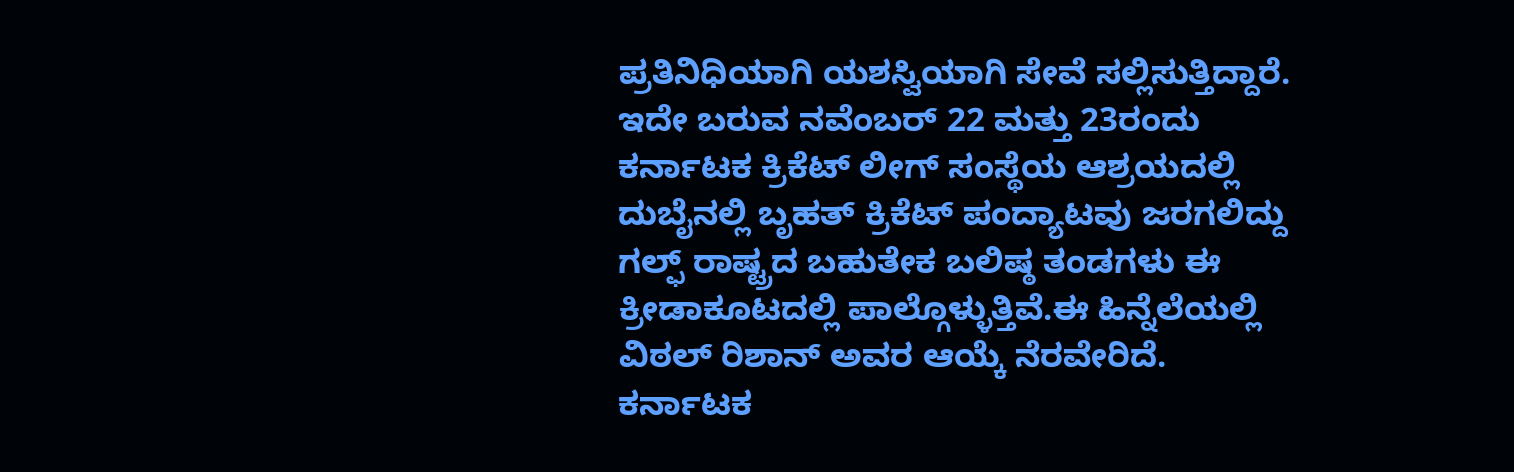ಪ್ರತಿನಿಧಿಯಾಗಿ ಯಶಸ್ವಿಯಾಗಿ ಸೇವೆ ಸಲ್ಲಿಸುತ್ತಿದ್ದಾರೆ.
ಇದೇ ಬರುವ ನವೆಂಬರ್ 22 ಮತ್ತು 23ರಂದು ಕರ್ನಾಟಕ ಕ್ರಿಕೆಟ್ ಲೀಗ್ ಸಂಸ್ಥೆಯ ಆಶ್ರಯದಲ್ಲಿ ದುಬೈನಲ್ಲಿ ಬೃಹತ್ ಕ್ರಿಕೆಟ್ ಪಂದ್ಯಾಟವು ಜರಗಲಿದ್ದು ಗಲ್ಫ್ ರಾಷ್ಟ್ರದ ಬಹುತೇಕ ಬಲಿಷ್ಠ ತಂಡಗಳು ಈ ಕ್ರೀಡಾಕೂಟದಲ್ಲಿ ಪಾಲ್ಗೊಳ್ಳುತ್ತಿವೆ.ಈ ಹಿನ್ನೆಲೆಯಲ್ಲಿ ವಿಠಲ್ ರಿಶಾನ್ ಅವರ ಆಯ್ಕೆ ನೆರವೇರಿದೆ.
ಕರ್ನಾಟಕ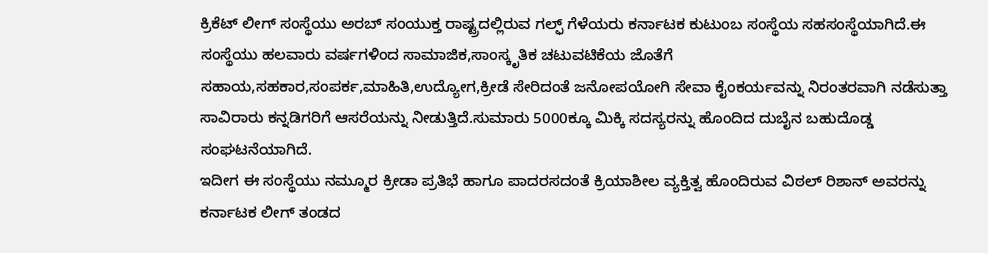ಕ್ರಿಕೆಟ್ ಲೀಗ್ ಸಂಸ್ಥೆಯು ಅರಬ್ ಸಂಯುಕ್ತ ರಾಷ್ಟ್ರದಲ್ಲಿರುವ ಗಲ್ಫ್ ಗೆಳೆಯರು ಕರ್ನಾಟಕ ಕುಟುಂಬ ಸಂಸ್ಥೆಯ ಸಹಸಂಸ್ಥೆಯಾಗಿದೆ.ಈ ಸಂಸ್ಥೆಯು ಹಲವಾರು ವರ್ಷಗಳಿಂದ ಸಾಮಾಜಿಕ,ಸಾಂಸ್ಕೃತಿಕ ಚಟುವಟಿಕೆಯ ಜೊತೆಗೆ ಸಹಾಯ,ಸಹಕಾರ,ಸಂಪರ್ಕ,ಮಾಹಿತಿ,ಉದ್ಯೋಗ,ಕ್ರೀಡೆ ಸೇರಿದಂತೆ ಜನೋಪಯೋಗಿ ಸೇವಾ ಕೈಂಕರ್ಯವನ್ನು ನಿರಂತರವಾಗಿ ನಡೆಸುತ್ತಾ ಸಾವಿರಾರು ಕನ್ನಡಿಗರಿಗೆ ಆಸರೆಯನ್ನು ನೀಡುತ್ತಿದೆ.ಸುಮಾರು 5000ಕ್ಕೂ ಮಿಕ್ಕಿ ಸದಸ್ಯರನ್ನು ಹೊಂದಿದ ದುಬೈನ ಬಹುದೊಡ್ಡ ಸಂಘಟನೆಯಾಗಿದೆ.
ಇದೀಗ ಈ ಸಂಸ್ಥೆಯು ನಮ್ಮೂರ ಕ್ರೀಡಾ ಪ್ರತಿಭೆ ಹಾಗೂ ಪಾದರಸದಂತೆ ಕ್ರಿಯಾಶೀಲ ವ್ಯಕ್ತಿತ್ವ ಹೊಂದಿರುವ ವಿಠಲ್ ರಿಶಾನ್ ಅವರನ್ನು ಕರ್ನಾಟಕ ಲೀಗ್ ತಂಡದ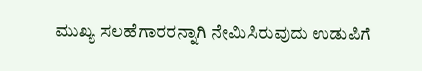ಮುಖ್ಯ ಸಲಹೆಗಾರರನ್ನಾಗಿ ನೇಮಿಸಿರುವುದು ಉಡುಪಿಗೆ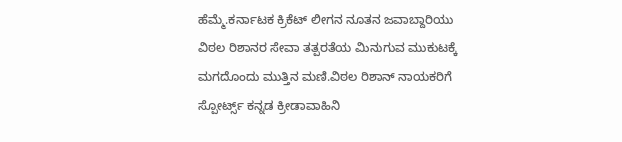ಹೆಮ್ಮೆ.ಕರ್ನಾಟಕ ಕ್ರಿಕೆಟ್ ಲೀಗನ ನೂತನ ಜವಾಬ್ದಾರಿಯು ವಿಠಲ ರಿಶಾನರ ಸೇವಾ ತತ್ಪರತೆಯ ಮಿನುಗುವ ಮುಕುಟಕ್ಕೆ ಮಗದೊಂದು ಮುತ್ತಿನ ಮಣಿ.ವಿಠಲ ರಿಶಾನ್ ನಾಯಕರಿಗೆ ಸ್ಪೋರ್ಟ್ಸ್ ಕನ್ನಡ ಕ್ರೀಡಾವಾಹಿನಿ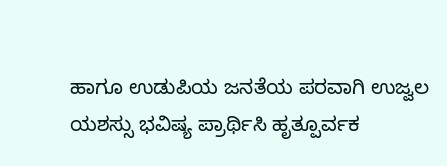ಹಾಗೂ ಉಡುಪಿಯ ಜನತೆಯ ಪರವಾಗಿ ಉಜ್ವಲ ಯಶಸ್ಸು ಭವಿಷ್ಯ ಪ್ರಾರ್ಥಿಸಿ ಹೃತ್ಪೂರ್ವಕ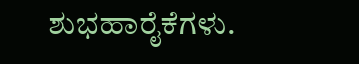ಶುಭಹಾರೈಕೆಗಳು.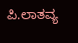ಪಿ.ಲಾತವ್ಯ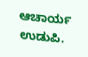ಆಚಾರ್ಯ ಉಡುಪಿ.